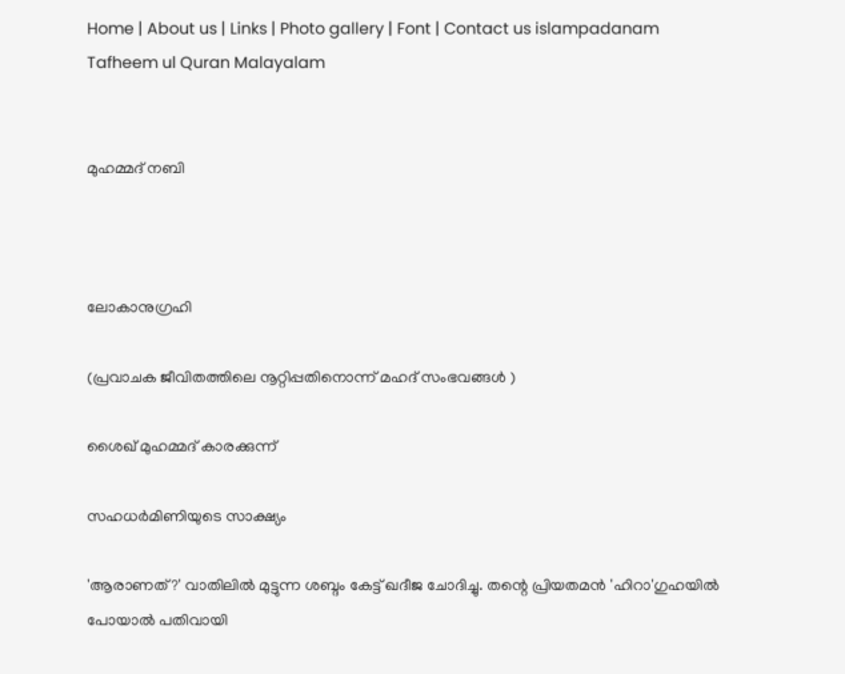Home | About us | Links | Photo gallery | Font | Contact us islampadanam
Tafheem ul Quran Malayalam


മുഹമ്മദ്‌ നബി



ലോകാനുഗ്രഹി

(പ്രവാചക ജീവിതത്തിലെ നൂറ്റിപ്പതിനൊന്ന്‌ മഹദ്‌ സംഭവങ്ങള്‍ ‍)

ശൈഖ്‌ മുഹമ്മദ്‌ കാരക്കുന്ന്‌

സഹധര്‍മിണിയുടെ സാക്ഷ്യം

'ആരാണത്?' വാതിലില്‍ മുട്ടുന്ന ശബ്ദം കേട്ട് ഖദീജ ചോദിച്ചു. തന്റെ പ്രിയതമന്‍ 'ഹിറാ'ഗുഹയില്‍ പോയാല്‍ പതിവായി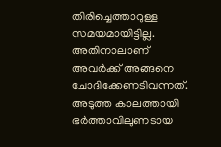തിരിച്ചെത്താറുള്ള സമയമായിട്ടില്ല. അതിനാലാണ് അവര്‍ക്ക് അങ്ങനെ ചോദിക്കേണടിവന്നത്.
അടുത്ത കാലത്തായി ഭര്‍ത്താവിലുണടായ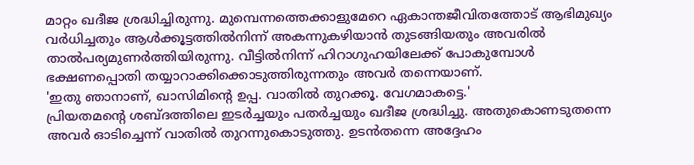മാറ്റം ഖദീജ ശ്രദ്ധിച്ചിരുന്നു. മുമ്പെന്നത്തെക്കാളുമേറെ ഏകാന്തജീവിതത്തോട് ആഭിമുഖ്യം വര്‍ധിച്ചതും ആള്‍ക്കൂട്ടത്തില്‍നിന്ന് അകന്നുകഴിയാന്‍ തുടങ്ങിയതും അവരില്‍ താല്‍പര്യമുണര്‍ത്തിയിരുന്നു. വീട്ടില്‍നിന്ന് ഹിറാഗുഹയിലേക്ക് പോകുമ്പോള്‍ ഭക്ഷണപ്പൊതി തയ്യാറാക്കിക്കൊടുത്തിരുന്നതും അവര്‍ തന്നെയാണ്.
'ഇതു ഞാനാണ്, ഖാസിമിന്റെ ഉപ്പ. വാതില്‍ തുറക്കൂ. വേഗമാകട്ടെ.'
പ്രിയതമന്റെ ശബ്ദത്തിലെ ഇടര്‍ച്ചയും പതര്‍ച്ചയും ഖദീജ ശ്രദ്ധിച്ചു. അതുകൊണടുതന്നെ അവര്‍ ഓടിച്ചെന്ന് വാതില്‍ തുറന്നുകൊടുത്തു. ഉടന്‍തന്നെ അദ്ദേഹം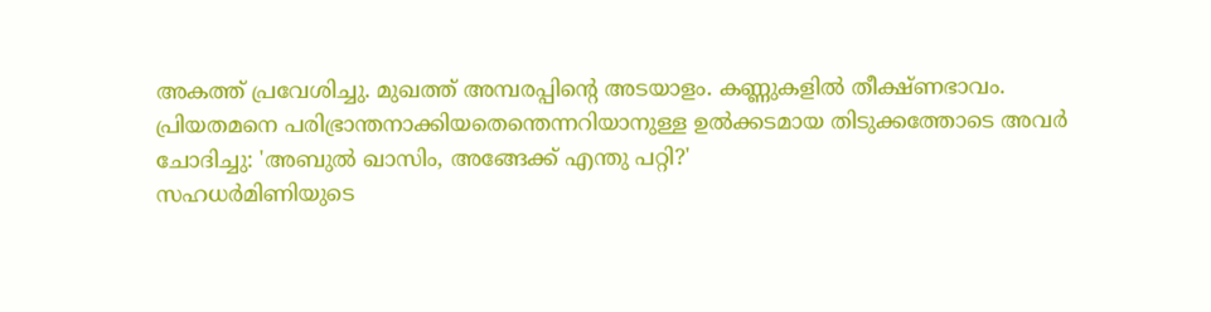അകത്ത് പ്രവേശിച്ചു. മുഖത്ത് അമ്പരപ്പിന്റെ അടയാളം. കണ്ണുകളില്‍ തീക്ഷ്ണഭാവം.
പ്രിയതമനെ പരിഭ്രാന്തനാക്കിയതെന്തെന്നറിയാനുള്ള ഉല്‍ക്കടമായ തിടുക്കത്തോടെ അവര്‍ ചോദിച്ചു: 'അബുല്‍ ഖാസിം, അങ്ങേക്ക് എന്തു പറ്റി?'
സഹധര്‍മിണിയുടെ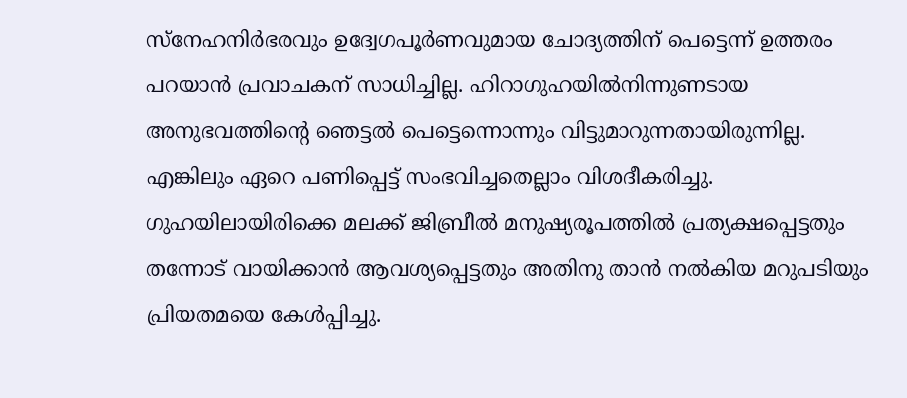സ്നേഹനിര്‍ഭരവും ഉദ്വേഗപൂര്‍ണവുമായ ചോദ്യത്തിന് പെട്ടെന്ന് ഉത്തരം പറയാന്‍ പ്രവാചകന് സാധിച്ചില്ല. ഹിറാഗുഹയില്‍നിന്നുണടായ അനുഭവത്തിന്റെ ഞെട്ടല്‍ പെട്ടെന്നൊന്നും വിട്ടുമാറുന്നതായിരുന്നില്ല. എങ്കിലും ഏറെ പണിപ്പെട്ട് സംഭവിച്ചതെല്ലാം വിശദീകരിച്ചു. ഗുഹയിലായിരിക്കെ മലക്ക് ജിബ്രീല്‍ മനുഷ്യരൂപത്തില്‍ പ്രത്യക്ഷപ്പെട്ടതും തന്നോട് വായിക്കാന്‍ ആവശ്യപ്പെട്ടതും അതിനു താന്‍ നല്‍കിയ മറുപടിയും പ്രിയതമയെ കേള്‍പ്പിച്ചു.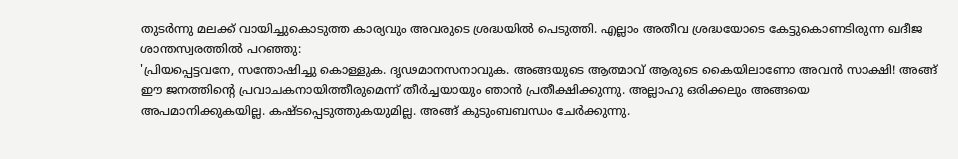തുടര്‍ന്നു മലക്ക് വായിച്ചുകൊടുത്ത കാര്യവും അവരുടെ ശ്രദ്ധയില്‍ പെടുത്തി. എല്ലാം അതീവ ശ്രദ്ധയോടെ കേട്ടുകൊണടിരുന്ന ഖദീജ ശാന്തസ്വരത്തില്‍ പറഞ്ഞു:
'പ്രിയപ്പെട്ടവനേ, സന്തോഷിച്ചു കൊള്ളുക. ദൃഢമാനസനാവുക. അങ്ങയുടെ ആത്മാവ് ആരുടെ കൈയിലാണോ അവന്‍ സാക്ഷി! അങ്ങ് ഈ ജനത്തിന്റെ പ്രവാചകനായിത്തീരുമെന്ന് തീര്‍ച്ചയായും ഞാന്‍ പ്രതീക്ഷിക്കുന്നു. അല്ലാഹു ഒരിക്കലും അങ്ങയെ അപമാനിക്കുകയില്ല. കഷ്ടപ്പെടുത്തുകയുമില്ല. അങ്ങ് കുടുംബബന്ധം ചേര്‍ക്കുന്നു.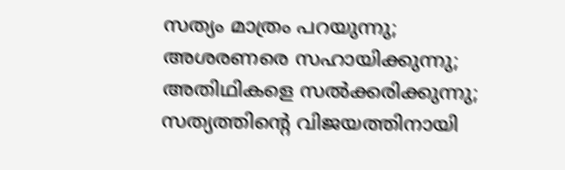സത്യം മാത്രം പറയുന്നു; അശരണരെ സഹായിക്കുന്നു; അതിഥികളെ സല്‍ക്കരിക്കുന്നു; സത്യത്തിന്റെ വിജയത്തിനായി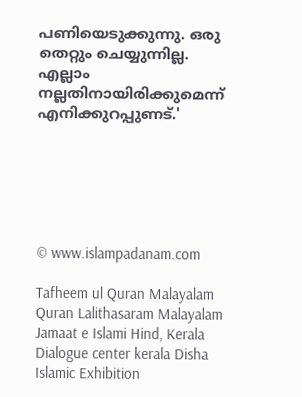പണിയെടുക്കുന്നു. ഒരു തെറ്റും ചെയ്യുന്നില്ല. എല്ലാം നല്ലതിനായിരിക്കുമെന്ന് എനിക്കുറപ്പുണട്.'






© www.islampadanam.com

Tafheem ul Quran Malayalam Quran Lalithasaram Malayalam Jamaat e Islami Hind, Kerala Dialogue center kerala Disha Islamic Exhibition